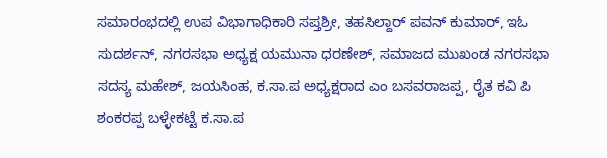ಸಮಾರಂಭದಲ್ಲಿ ಉಪ ವಿಭಾಗಾಧಿಕಾರಿ ಸಪ್ತಶ್ರೀ, ತಹಸಿಲ್ದಾರ್ ಪವನ್ ಕುಮಾರ್, ಇಓ ಸುದರ್ಶನ್, ನಗರಸಭಾ ಅಧ್ಯಕ್ಷ ಯಮುನಾ ಧರಣೇಶ್, ಸಮಾಜದ ಮುಖಂಡ ನಗರಸಭಾ ಸದಸ್ಯ ಮಹೇಶ್, ಜಯಸಿಂಹ, ಕ.ಸಾ.ಪ ಅಧ್ಯಕ್ಷರಾದ ಎಂ ಬಸವರಾಜಪ್ಪ, ರೈತ ಕವಿ ಪಿ ಶಂಕರಪ್ಪ ಬಳ್ಳೇಕಟ್ಟೆ ಕ.ಸಾ.ಪ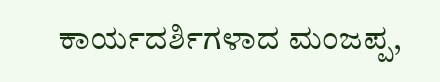ಕಾರ್ಯದರ್ಶಿಗಳಾದ ಮಂಜಪ್ಪ,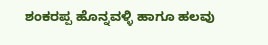ಶಂಕರಪ್ಪ ಹೊನ್ನವಳ್ಳಿ ಹಾಗೂ ಹಲವು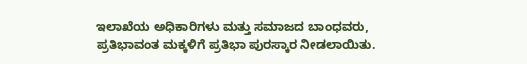ಇಲಾಖೆಯ ಅಧಿಕಾರಿಗಳು ಮತ್ತು ಸಮಾಜದ ಬಾಂಧವರು, ಪ್ರತಿಭಾವಂತ ಮಕ್ಕಳಿಗೆ ಪ್ರತಿಭಾ ಪುರಸ್ಕಾರ ನೀಡಲಾಯಿತು.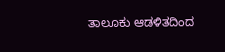ತಾಲೂಕು ಆಡಳಿತದಿಂದ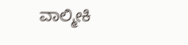ವಾಲ್ಮೀಕಿ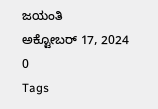ಜಯಂತಿ
ಅಕ್ಟೋಬರ್ 17, 2024
0
Tags